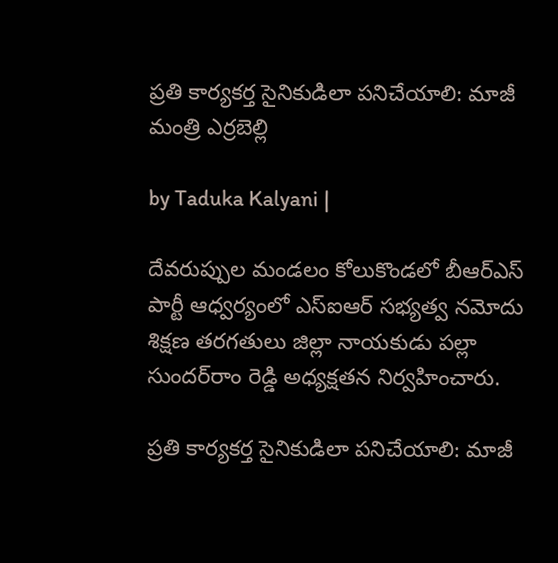ప్రతి కార్యకర్త సైనికుడిలా పనిచేయాలి: మాజీ మంత్రి ఎర్రబెల్లి

by Taduka Kalyani |

దేవరుప్పుల మండలం కోలుకొండలో బీఆర్ఎస్ పార్టీ ఆధ్వర్యంలో ఎస్‌ఐఆర్ సభ్యత్వ నమోదు శిక్షణ తరగతులు జిల్లా నాయకుడు పల్లా సుందర్‌రాం రెడ్డి అధ్యక్షతన నిర్వహించారు.

ప్రతి కార్యకర్త సైనికుడిలా పనిచేయాలి: మాజీ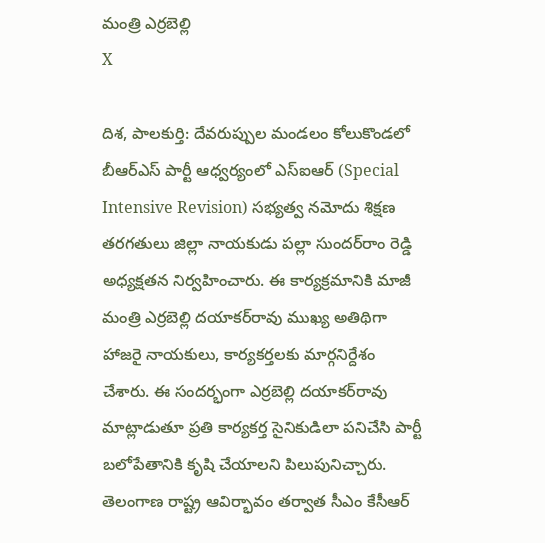మంత్రి ఎర్రబెల్లి
X

దిశ, పాలకుర్తి: దేవరుప్పుల మండలం కోలుకొండలో బీఆర్ఎస్ పార్టీ ఆధ్వర్యంలో ఎస్‌ఐఆర్ (Special Intensive Revision) సభ్యత్వ నమోదు శిక్షణ తరగతులు జిల్లా నాయకుడు పల్లా సుందర్‌రాం రెడ్డి అధ్యక్షతన నిర్వహించారు. ఈ కార్యక్రమానికి మాజీ మంత్రి ఎర్రబెల్లి దయాకర్‌రావు ముఖ్య అతిథిగా హాజరై నాయకులు, కార్యకర్తలకు మార్గనిర్దేశం చేశారు. ఈ సందర్భంగా ఎర్రబెల్లి దయాకర్‌రావు మాట్లాడుతూ ప్రతి కార్యకర్త సైనికుడిలా పనిచేసి పార్టీ బలోపేతానికి కృషి చేయాలని పిలుపునిచ్చారు. తెలంగాణ రాష్ట్ర ఆవిర్భావం తర్వాత సీఎం కేసీఆర్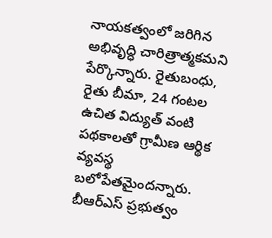నాయకత్వంలో జరిగిన అభివృద్ధి చారిత్రాత్మకమని పేర్కొన్నారు. రైతుబంధు, రైతు బీమా, 24 గంటల ఉచిత విద్యుత్ వంటి పథకాలతో గ్రామీణ ఆర్థిక వ్యవస్థ బలోపేతమైందన్నారు. బీఆర్ఎస్ ప్రభుత్వం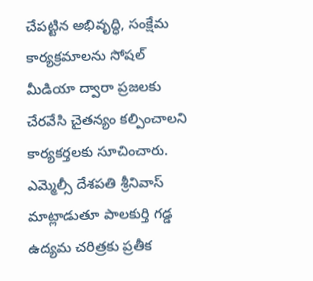చేపట్టిన అభివృద్ధి, సంక్షేమ కార్యక్రమాలను సోషల్ మీడియా ద్వారా ప్రజలకు చేరవేసి చైతన్యం కల్పించాలని కార్యకర్తలకు సూచించారు. ఎమ్మెల్సీ దేశపతి శ్రీనివాస్ మాట్లాడుతూ పాలకుర్తి గడ్డ ఉద్యమ చరిత్రకు ప్రతీక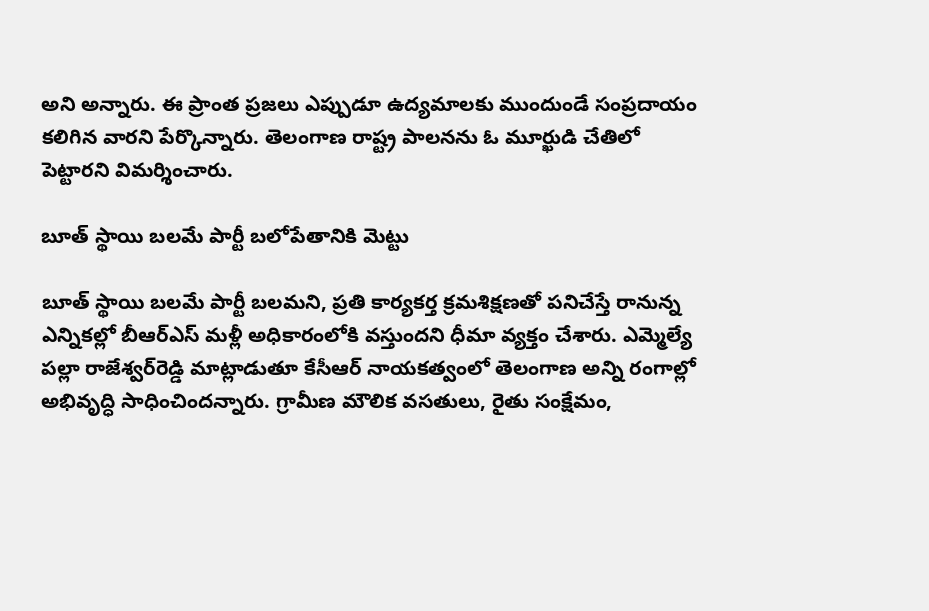అని అన్నారు. ఈ ప్రాంత ప్రజలు ఎప్పుడూ ఉద్యమాలకు ముందుండే సంప్రదాయం కలిగిన వారని పేర్కొన్నారు. తెలంగాణ రాష్ట్ర పాలనను ఓ మూర్ఖుడి చేతిలో పెట్టారని విమర్శించారు.

బూత్ స్థాయి బలమే పార్టీ బలోపేతానికి మెట్టు

బూత్ స్థాయి బలమే పార్టీ బలమని, ప్రతి కార్యకర్త క్రమశిక్షణతో పనిచేస్తే రానున్న ఎన్నికల్లో బీఆర్ఎస్ మళ్లీ అధికారంలోకి వస్తుందని ధీమా వ్యక్తం చేశారు. ఎమ్మెల్యే పల్లా రాజేశ్వర్‌రెడ్డి మాట్లాడుతూ కేసీఆర్ నాయకత్వంలో తెలంగాణ అన్ని రంగాల్లో అభివృద్ధి సాధించిందన్నారు. గ్రామీణ మౌలిక వసతులు, రైతు సంక్షేమం,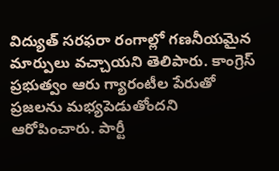విద్యుత్ సరఫరా రంగాల్లో గణనీయమైన మార్పులు వచ్చాయని తెలిపారు. కాంగ్రెస్ ప్రభుత్వం ఆరు గ్యారంటీల పేరుతో ప్రజలను మభ్యపెడుతోందని ఆరోపించారు. పార్టీ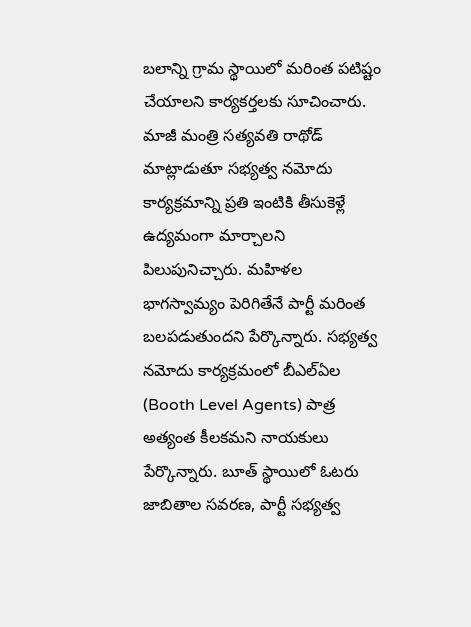బలాన్ని గ్రామ స్థాయిలో మరింత పటిష్టం చేయాలని కార్యకర్తలకు సూచించారు. మాజీ మంత్రి సత్యవతి రాథోడ్ మాట్లాడుతూ సభ్యత్వ నమోదు కార్యక్రమాన్ని ప్రతి ఇంటికి తీసుకెళ్లే ఉద్యమంగా మార్చాలని పిలుపునిచ్చారు. మహిళల భాగస్వామ్యం పెరిగితేనే పార్టీ మరింత బలపడుతుందని పేర్కొన్నారు. సభ్యత్వ నమోదు కార్యక్రమంలో బీఎల్‌ఏల (Booth Level Agents) పాత్ర అత్యంత కీలకమని నాయకులు పేర్కొన్నారు. బూత్ స్థాయిలో ఓటరు జాబితాల సవరణ, పార్టీ సభ్యత్వ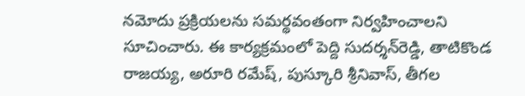నమోదు ప్రక్రియలను సమర్థవంతంగా నిర్వహించాలని సూచించారు. ఈ కార్యక్రమంలో పెద్ది సుదర్శన్‌రెడ్డి, తాటికొండ రాజయ్య, అరూరి రమేష్, పుస్కూరి శ్రీనివాస్, తీగల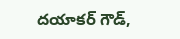దయాకర్ గౌడ్,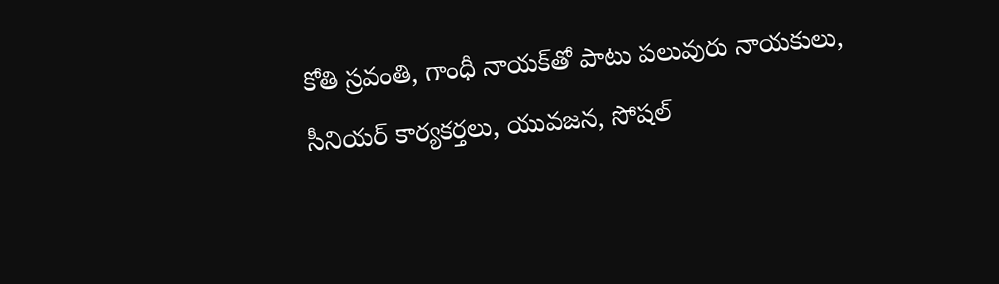కోతి స్రవంతి, గాంధీ నాయక్‌తో పాటు పలువురు నాయకులు, సీనియర్ కార్యకర్తలు, యువజన, సోషల్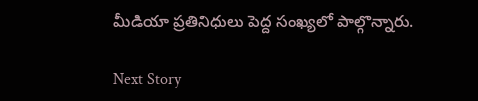మీడియా ప్రతినిధులు పెద్ద సంఖ్యలో పాల్గొన్నారు.

Next Story